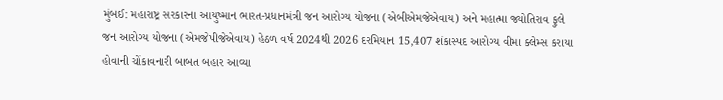મુંબઈ: મહારાષ્ટ્ર સરકારના આયુષ્માન ભારત-પ્રધાનમંત્રી જન આરોગ્ય યોજના (એબીએમજેએવાય) અને મહાત્મા જ્યોતિરાવ ફુલે જન આરોગ્ય યોજના (એમજેપીજેએવાય) હેઠળ વર્ષ 2024થી 2026 દરમિયાન 15,407 શંકાસ્પદ આરોગ્ય વીમા ક્લેમ્સ કરાયા હોવાની ચોંકાવનારી બાબત બહાર આવ્યા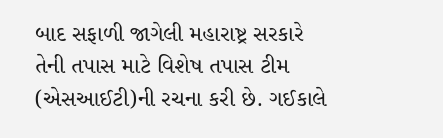બાદ સફાળી જાગેલી મહારાષ્ટ્ર સરકારે તેની તપાસ માટે વિશેષ તપાસ ટીમ (એસઆઈટી)ની રચના કરી છે. ગઈકાલે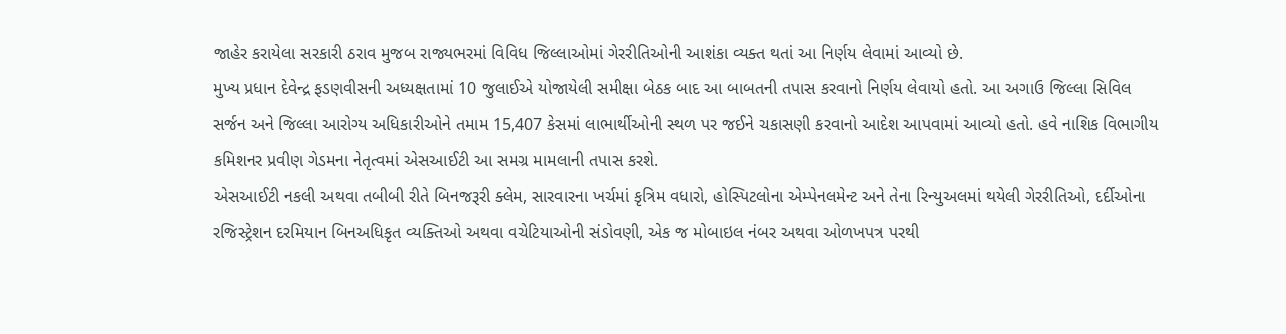જાહેર કરાયેલા સરકારી ઠરાવ મુજબ રાજ્યભરમાં વિવિધ જિલ્લાઓમાં ગેરરીતિઓની આશંકા વ્યક્ત થતાં આ નિર્ણય લેવામાં આવ્યો છે.
મુખ્ય પ્રધાન દેવેન્દ્ર ફડણવીસની અધ્યક્ષતામાં 10 જુલાઈએ યોજાયેલી સમીક્ષા બેઠક બાદ આ બાબતની તપાસ કરવાનો નિર્ણય લેવાયો હતો. આ અગાઉ જિલ્લા સિવિલ સર્જન અને જિલ્લા આરોગ્ય અધિકારીઓને તમામ 15,407 કેસમાં લાભાર્થીઓની સ્થળ પર જઈને ચકાસણી કરવાનો આદેશ આપવામાં આવ્યો હતો. હવે નાશિક વિભાગીય કમિશનર પ્રવીણ ગેડમના નેતૃત્વમાં એસઆઈટી આ સમગ્ર મામલાની તપાસ કરશે.
એસઆઈટી નકલી અથવા તબીબી રીતે બિનજરૂરી ક્લેમ, સારવારના ખર્ચમાં કૃત્રિમ વધારો, હોસ્પિટલોના એમ્પેનલમેન્ટ અને તેના રિન્યુઅલમાં થયેલી ગેરરીતિઓ, દર્દીઓના રજિસ્ટ્રેશન દરમિયાન બિનઅધિકૃત વ્યક્તિઓ અથવા વચેટિયાઓની સંડોવણી, એક જ મોબાઇલ નંબર અથવા ઓળખપત્ર પરથી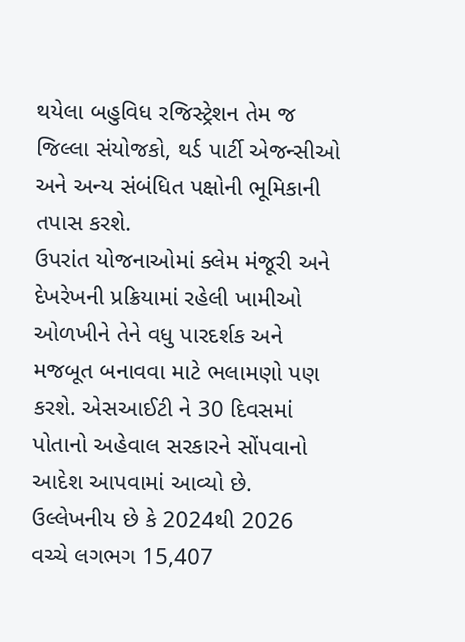થયેલા બહુવિધ રજિસ્ટ્રેશન તેમ જ જિલ્લા સંયોજકો, થર્ડ પાર્ટી એજન્સીઓ અને અન્ય સંબંધિત પક્ષોની ભૂમિકાની તપાસ કરશે.
ઉપરાંત યોજનાઓમાં ક્લેમ મંજૂરી અને દેખરેખની પ્રક્રિયામાં રહેલી ખામીઓ ઓળખીને તેને વધુ પારદર્શક અને મજબૂત બનાવવા માટે ભલામણો પણ કરશે. એસઆઈટી ને 30 દિવસમાં પોતાનો અહેવાલ સરકારને સોંપવાનો આદેશ આપવામાં આવ્યો છે.
ઉલ્લેખનીય છે કે 2024થી 2026 વચ્ચે લગભગ 15,407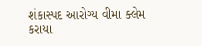શંકાસ્પદ આરોગ્ય વીમા ક્લેમ કરાયા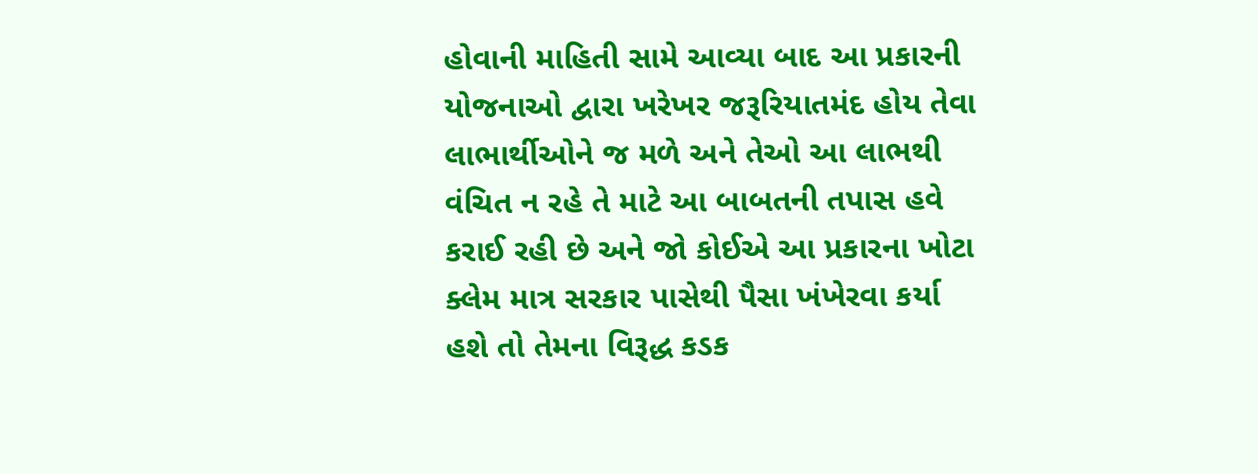હોવાની માહિતી સામે આવ્યા બાદ આ પ્રકારની યોજનાઓ દ્વારા ખરેખર જરૂરિયાતમંદ હોય તેવા લાભાર્થીઓને જ મળે અને તેઓ આ લાભથી વંચિત ન રહે તે માટે આ બાબતની તપાસ હવે કરાઈ રહી છે અને જો કોઈએ આ પ્રકારના ખોટા ક્લેમ માત્ર સરકાર પાસેથી પૈસા ખંખેરવા કર્યા હશે તો તેમના વિરૂદ્ધ કડક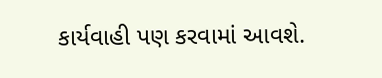કાર્યવાહી પણ કરવામાં આવશે.